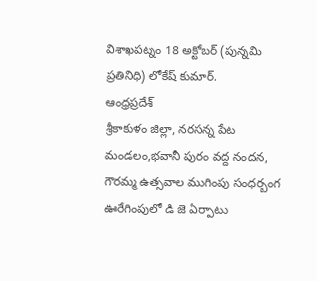విశాఖపట్నం 18 అక్టోబర్ (పున్నమి ప్రతినిధి) లోకేష్ కుమార్.
ఆంధ్రప్రదేశ్
శ్రీకాకుళం జిల్లా, నరసన్న పేట మండలం,భవానీ పురం వద్ద నందన, గౌరమ్మ ఉత్సవాల ముగింపు సంధర్బంగ ఊరేగింపులో డి జె ఏర్పాటు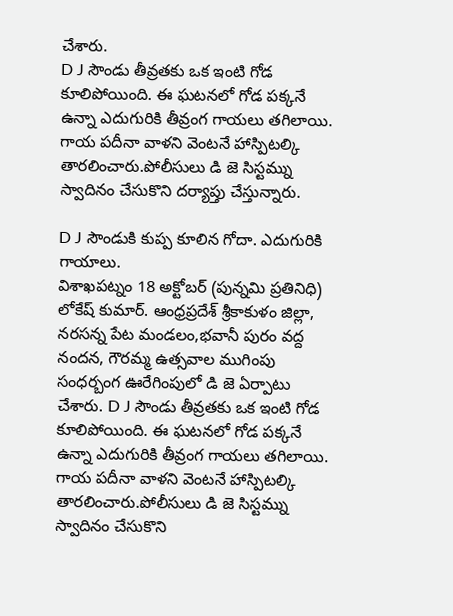చేశారు.
D J సౌండు తీవ్రతకు ఒక ఇంటి గోడ కూలిపోయింది. ఈ ఘటనలో గోడ పక్కనే ఉన్నా ఎదుగురికి తీవ్రంగ గాయలు తగిలాయి. గాయ పదీనా వాళని వెంటనే హాస్పిటల్కి తారలించారు.పోలీసులు డి జె సిస్టమ్ను స్వాదినం చేసుకొని దర్యాప్తు చేస్తున్నారు.

D J సౌండుకి కుప్ప కూలిన గోదా. ఎదుగురికి గాయాలు.
విశాఖపట్నం 18 అక్టోబర్ (పున్నమి ప్రతినిధి) లోకేష్ కుమార్. ఆంధ్రప్రదేశ్ శ్రీకాకుళం జిల్లా, నరసన్న పేట మండలం,భవానీ పురం వద్ద నందన, గౌరమ్మ ఉత్సవాల ముగింపు సంధర్బంగ ఊరేగింపులో డి జె ఏర్పాటు చేశారు. D J సౌండు తీవ్రతకు ఒక ఇంటి గోడ కూలిపోయింది. ఈ ఘటనలో గోడ పక్కనే ఉన్నా ఎదుగురికి తీవ్రంగ గాయలు తగిలాయి. గాయ పదీనా వాళని వెంటనే హాస్పిటల్కి తారలించారు.పోలీసులు డి జె సిస్టమ్ను స్వాదినం చేసుకొని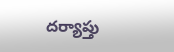దర్యాప్తు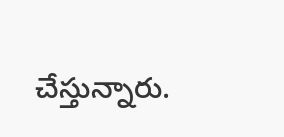చేస్తున్నారు.